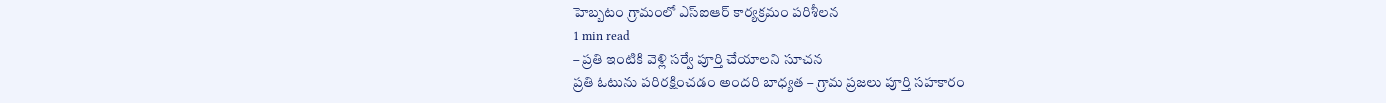హెబ్బటం గ్రామంలో ఎస్ఐఆర్ కార్యక్రమం పరిశీలన
1 min read
– ప్రతి ఇంటికి వెళ్లి సర్వే పూర్తి చేయాలని సూచన
ప్రతి ఓటును పరిరక్షించడం అందరి బాధ్యత – గ్రామ ప్రజలు పూర్తి సహకారం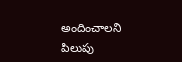అందించాలని పిలుపు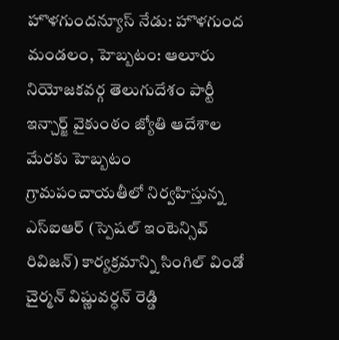హొళగుందన్యూస్ నేడు: హొళగుంద మండలం, హెబ్బటం: ఆలూరు నియోజకవర్గ తెలుగుదేశం పార్టీ ఇన్చార్జ్ వైకుంఠం జ్యోతి ఆదేశాల మేరకు హెబ్బటం గ్రామపంచాయతీలో నిర్వహిస్తున్న ఎస్ఐఆర్ (స్పెషల్ ఇంటెన్సివ్ రివిజన్) కార్యక్రమాన్ని సింగిల్ విండో చైర్మన్ విష్ణువర్ధన్ రెడ్డి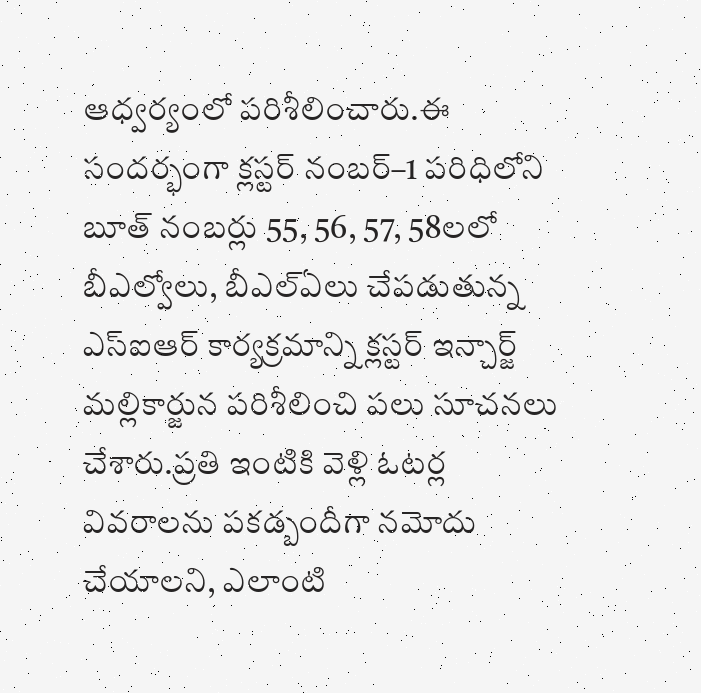ఆధ్వర్యంలో పరిశీలించారు.ఈ సందర్భంగా క్లస్టర్ నంబర్–1 పరిధిలోని బూత్ నంబర్లు 55, 56, 57, 58లలో బీఎల్వోలు, బీఎల్ఏలు చేపడుతున్న ఎస్ఐఆర్ కార్యక్రమాన్ని క్లస్టర్ ఇన్చార్జ్ మల్లికార్జున పరిశీలించి పలు సూచనలు చేశారు.ప్రతి ఇంటికి వెళ్లి ఓటర్ల వివరాలను పకడ్బందీగా నమోదు చేయాలని, ఎలాంటి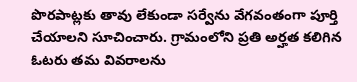పొరపాట్లకు తావు లేకుండా సర్వేను వేగవంతంగా పూర్తి చేయాలని సూచించారు. గ్రామంలోని ప్రతి అర్హత కలిగిన ఓటరు తమ వివరాలను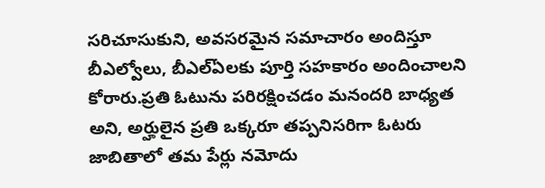సరిచూసుకుని, అవసరమైన సమాచారం అందిస్తూ బీఎల్వోలు, బీఎల్ఏలకు పూర్తి సహకారం అందించాలని కోరారు.ప్రతి ఓటును పరిరక్షించడం మనందరి బాధ్యత అని, అర్హులైన ప్రతి ఒక్కరూ తప్పనిసరిగా ఓటరు జాబితాలో తమ పేర్లు నమోదు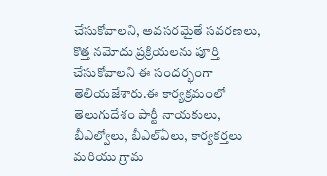చేసుకోవాలని, అవసరమైతే సవరణలు, కొత్త నమోదు ప్రక్రియలను పూర్తి చేసుకోవాలని ఈ సందర్భంగా తెలియజేశారు.ఈ కార్యక్రమంలో తెలుగుదేశం పార్టీ నాయకులు, బీఎల్వోలు, బీఎల్ఏలు, కార్యకర్తలు మరియు గ్రామ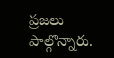ప్రజలు పాల్గొన్నారు.